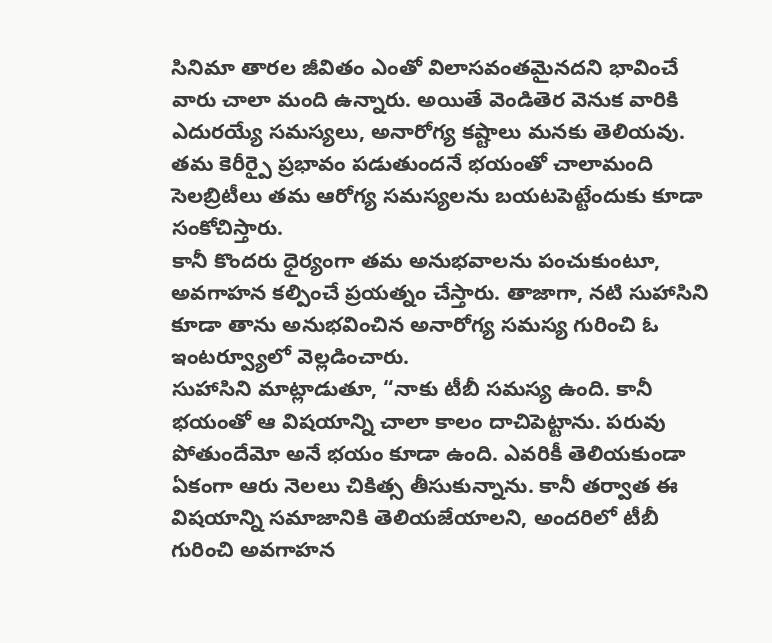సినిమా తారల జీవితం ఎంతో విలాసవంతమైనదని భావించే వారు చాలా మంది ఉన్నారు. అయితే వెండితెర వెనుక వారికి ఎదురయ్యే సమస్యలు, అనారోగ్య కష్టాలు మనకు తెలియవు. తమ కెరీర్పై ప్రభావం పడుతుందనే భయంతో చాలామంది సెలబ్రిటీలు తమ ఆరోగ్య సమస్యలను బయటపెట్టేందుకు కూడా సంకోచిస్తారు.
కానీ కొందరు ధైర్యంగా తమ అనుభవాలను పంచుకుంటూ, అవగాహన కల్పించే ప్రయత్నం చేస్తారు. తాజాగా, నటి సుహాసిని కూడా తాను అనుభవించిన అనారోగ్య సమస్య గురించి ఓ ఇంటర్వ్యూలో వెల్లడించారు.
సుహాసిని మాట్లాడుతూ, “నాకు టీబీ సమస్య ఉంది. కానీ భయంతో ఆ విషయాన్ని చాలా కాలం దాచిపెట్టాను. పరువు పోతుందేమో అనే భయం కూడా ఉంది. ఎవరికీ తెలియకుండా ఏకంగా ఆరు నెలలు చికిత్స తీసుకున్నాను. కానీ తర్వాత ఈ విషయాన్ని సమాజానికి తెలియజేయాలని, అందరిలో టీబీ గురించి అవగాహన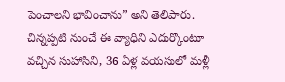పెంచాలని భావించాను” అని తెలిపారు. చిన్నప్పటి నుంచే ఈ వ్యాధిని ఎదుర్కొంటూ వచ్చిన సుహాసిని, 36 ఏళ్ల వయసులో మళ్లీ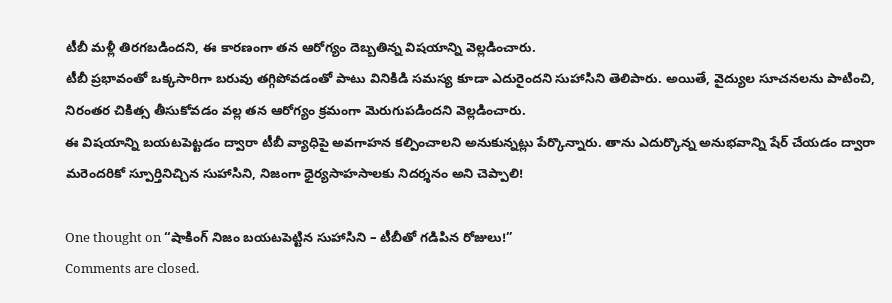టీబీ మళ్లీ తిరగబడిందని, ఈ కారణంగా తన ఆరోగ్యం దెబ్బతిన్న విషయాన్ని వెల్లడించారు.
టీబీ ప్రభావంతో ఒక్కసారిగా బరువు తగ్గిపోవడంతో పాటు వినికిడి సమస్య కూడా ఎదురైందని సుహాసిని తెలిపారు. అయితే, వైద్యుల సూచనలను పాటించి, నిరంతర చికిత్స తీసుకోవడం వల్ల తన ఆరోగ్యం క్రమంగా మెరుగుపడిందని వెల్లడించారు.
ఈ విషయాన్ని బయటపెట్టడం ద్వారా టీబీ వ్యాధిపై అవగాహన కల్పించాలని అనుకున్నట్లు పేర్కొన్నారు. తాను ఎదుర్కొన్న అనుభవాన్ని షేర్ చేయడం ద్వారా మరెందరికో స్పూర్తినిచ్చిన సుహాసిని, నిజంగా ధైర్యసాహసాలకు నిదర్శనం అని చెప్పాలి!

One thought on “షాకింగ్ నిజం బయటపెట్టిన సుహాసిని – టీబీతో గడిపిన రోజులు!”
Comments are closed.